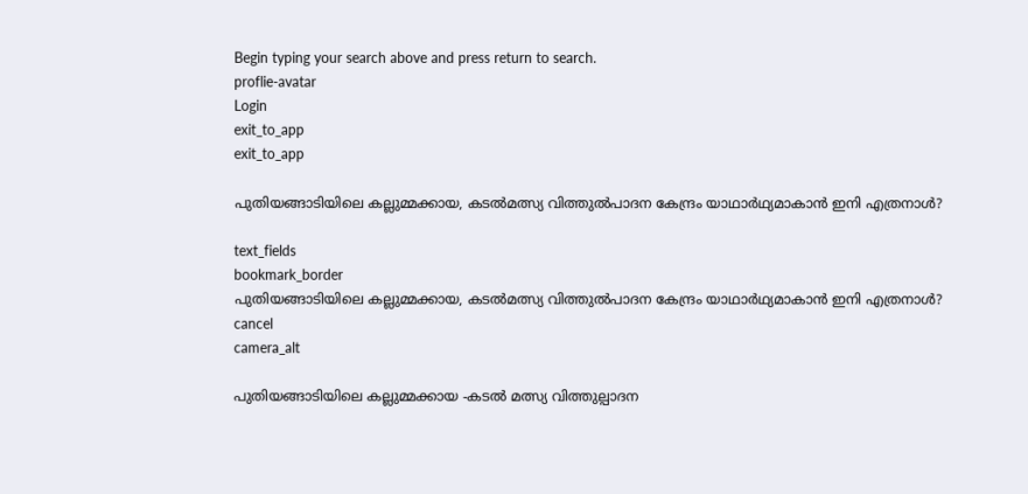Begin typing your search above and press return to search.
proflie-avatar
Login
exit_to_app
exit_to_app

പുതിയങ്ങാടിയിലെ കല്ലുമ്മക്കായ, കടൽമത്സ്യ വിത്തുൽപാദന കേന്ദ്രം യാഥാർഥ്യമാകാൻ ഇനി എത്രനാൾ?

text_fields
bookmark_border
പുതിയങ്ങാടിയിലെ കല്ലുമ്മക്കായ, കടൽമത്സ്യ വിത്തുൽപാദന കേന്ദ്രം യാഥാർഥ്യമാകാൻ ഇനി എത്രനാൾ?
cancel
camera_alt

പുതിയങ്ങാടിയിലെ കല്ലുമ്മക്കായ -കടൽ മത്സ്യ വിത്തുല്പാദന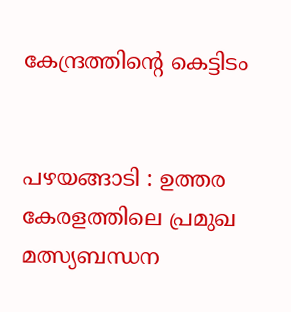കേന്ദ്രത്തിന്റെ കെട്ടിടം


പഴയങ്ങാടി : ഉത്തര കേരളത്തിലെ പ്രമുഖ മത്സ്യബന്ധന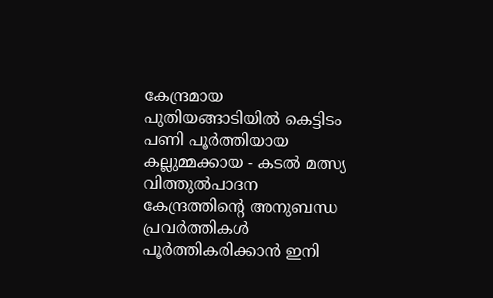കേന്ദ്രമായ പുതിയങ്ങാടിയിൽ കെട്ടിടം പണി പൂർത്തിയായ കല്ലുമ്മക്കായ - കടൽ മത്സ്യ വിത്തുൽപാദന കേന്ദ്രത്തിന്റെ അനുബന്ധ പ്രവർത്തികൾ പൂർത്തികരിക്കാൻ ഇനി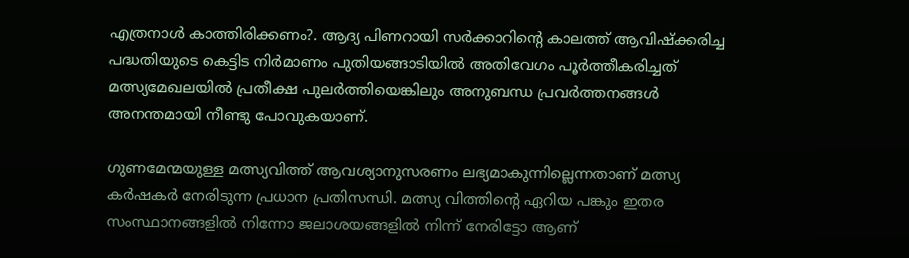എത്രനാൾ കാത്തിരിക്കണം?. ആദ്യ പിണറായി സർക്കാറിന്റെ കാലത്ത് ആവിഷ്ക്കരിച്ച പദ്ധതിയുടെ കെട്ടിട നിർമാണം പുതിയങ്ങാടിയിൽ അതിവേഗം പൂർത്തീകരിച്ചത് മത്സ്യമേഖലയിൽ പ്രതീക്ഷ പുലർത്തിയെങ്കിലും അനുബന്ധ പ്രവർത്തനങ്ങൾ അനന്തമായി നീണ്ടു പോവുകയാണ്.

ഗുണമേന്മയുള്ള മത്സ്യവിത്ത് ആവശ്യാനുസരണം ലഭ്യമാകുന്നില്ലെന്നതാണ് മത്സ്യ കര്‍ഷകര്‍ നേരിടുന്ന പ്രധാന പ്രതിസന്ധി. മത്സ്യ വിത്തിന്റെ ഏറിയ പങ്കും ഇതര സംസ്ഥാനങ്ങളില്‍ നിന്നോ ജലാശയങ്ങളില്‍ നിന്ന് നേരിട്ടോ ആണ്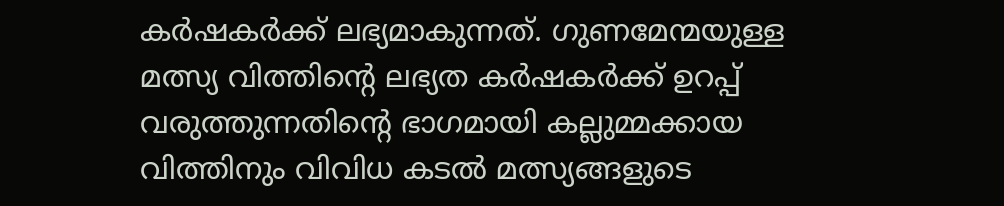കര്‍ഷകര്‍ക്ക് ലഭ്യമാകുന്നത്. ഗുണമേന്മയുള്ള മത്സ്യ വിത്തിന്റെ ലഭ്യത കര്‍ഷകര്‍ക്ക് ഉറപ്പ് വരുത്തുന്നതിന്റെ ഭാഗമായി കല്ലുമ്മക്കായ വിത്തിനും വിവിധ കടല്‍ മത്സ്യങ്ങളുടെ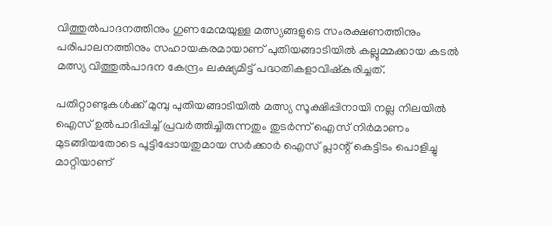വിത്തുല്‍പാദനത്തിനും ഗുണമേന്മയുള്ള മത്സ്യങ്ങളുടെ സംരക്ഷണത്തിനും പരിപാലനത്തിനും സഹായകരമായാണ് പുതിയങ്ങാടിയിൽ കല്ലുമ്മക്കായ കടല്‍ മത്സ്യ വിത്തുല്‍പാദന കേന്ദ്രം ലക്ഷ്യമിട്ട് പദ്ധതികളാവിഷ്കരിച്ചത്.

പതിറ്റാണ്ടുകൾക്ക് മുമ്പു പുതിയങ്ങാടിയിൽ മത്സ്യ സൂക്ഷിപ്പിനായി നല്ല നിലയിൽ ഐസ് ഉൽപാദിപ്പിച്ച് പ്രവർത്തിച്ചിരുന്നതും തുടർന്ന് ഐസ് നിർമാണം മുടങ്ങിയതോടെ പൂട്ടിപ്പോയതുമായ സർക്കാർ ഐസ് പ്ലാന്റ് കെട്ടിടം പൊളിച്ചു മാറ്റിയാണ്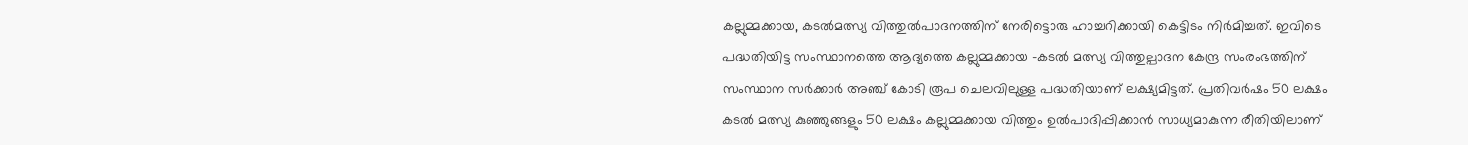കല്ലുമ്മക്കായ, കടല്‍മത്സ്യ വിത്തുല്‍പാദനത്തിന് നേരിട്ടൊരു ഹാച്ചറിക്കായി കെട്ടിടം നിർമിച്ചത്. ഇവിടെ പദ്ധതിയിട്ട സംസ്ഥാനത്തെ ആദ്യത്തെ കല്ലുമ്മക്കായ -കടൽ മത്സ്യ വിത്തുല്പാദന കേന്ദ്ര സംരംഭത്തിന് സംസ്ഥാന സർക്കാർ അഞ്ച് കോടി രൂപ ചെലവിലുള്ള പദ്ധതിയാണ് ലക്ഷ്യമിട്ടത്. പ്രതിവർഷം 50 ലക്ഷം കടൽ മത്സ്യ കുഞ്ഞുങ്ങളും 50 ലക്ഷം കല്ലുമ്മക്കായ വിത്തും ഉൽപാദിപ്പിക്കാൻ സാധ്യമാകുന്ന രീതിയിലാണ്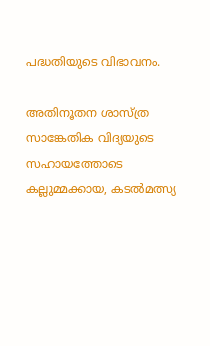പദ്ധതിയുടെ വിഭാവനം.

അതിനൂതന ശാസ്ത്ര സാങ്കേതിക വിദ്യയുടെ സഹായത്തോടെ കല്ലുമ്മക്കായ, കടല്‍മത്സ്യ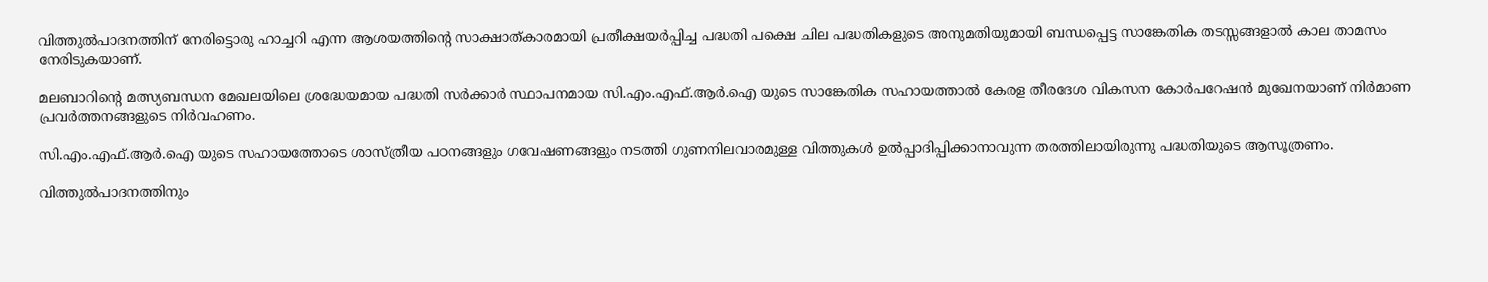വിത്തുല്‍പാദനത്തിന് നേരിട്ടൊരു ഹാച്ചറി എന്ന ആശയത്തിന്റെ സാക്ഷാത്കാരമായി പ്രതീക്ഷയർപ്പിച്ച പദ്ധതി പക്ഷെ ചില പദ്ധതികളുടെ അനുമതിയുമായി ബന്ധപ്പെട്ട സാങ്കേതിക തടസ്സങ്ങളാൽ കാല താമസം നേരിടുകയാണ്.

മലബാറിന്റെ മത്സ്യബന്ധന മേഖലയിലെ ശ്രദ്ധേയമായ പദ്ധതി സർക്കാർ സ്ഥാപനമായ സി.എം.എഫ്.ആർ.ഐ യുടെ സാങ്കേതിക സഹായത്താൽ കേരള തീരദേശ വികസന കോർപറേഷൻ മുഖേനയാണ് നിർമാണ പ്രവർത്തനങ്ങളുടെ നിർവഹണം.

സി.എം.എഫ്.ആര്‍.ഐ യുടെ സഹായത്തോടെ ശാസ്ത്രീയ പഠനങ്ങളും ഗവേഷണങ്ങളും നടത്തി ഗുണനിലവാരമുള്ള വിത്തുകള്‍ ഉല്‍പ്പാദിപ്പിക്കാനാവുന്ന തരത്തിലായിരുന്നു പദ്ധതിയുടെ ആസൂത്രണം.

വിത്തുല്‍പാദനത്തിനും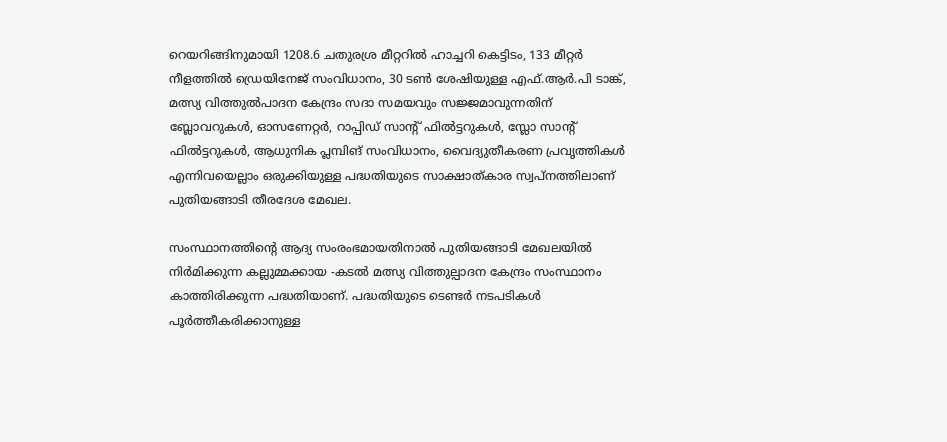റെയറിങ്ങിനുമായി 1208.6 ചതുരശ്ര മീറ്ററില്‍ ഹാച്ചറി കെട്ടിടം, 133 മീറ്റര്‍ നീളത്തില്‍ ഡ്രെയിനേജ് സംവിധാനം, 30 ടണ്‍ ശേഷിയുള്ള എഫ്.ആര്‍.പി ടാങ്ക്, മത്സ്യ വിത്തുല്‍പാദന കേന്ദ്രം സദാ സമയവും സജ്ജമാവുന്നതിന് ബ്ലോവറുകള്‍, ഓസണേറ്റര്‍, റാപ്പിഡ് സാന്റ് ഫില്‍ട്ടറുകള്‍, സ്ലോ സാന്റ് ഫില്‍ട്ടറുകള്‍, ആധുനിക പ്ലമ്പിങ് സംവിധാനം, വൈദ്യുതീകരണ പ്രവൃത്തികള്‍ എന്നിവയെല്ലാം ഒരുക്കിയുള്ള പദ്ധതിയുടെ സാക്ഷാത്കാര സ്വപ്‌നത്തിലാണ് പുതിയങ്ങാടി തീരദേശ മേഖല.

സംസ്ഥാനത്തിന്റെ ആദ്യ സംരംഭമായതിനാൽ പുതിയങ്ങാടി മേഖലയിൽ നിർമിക്കുന്ന കല്ലുമ്മക്കായ -കടൽ മത്സ്യ വിത്തുല്പാദന കേന്ദ്രം സംസ്ഥാനം കാത്തിരിക്കുന്ന പദ്ധതിയാണ്. പദ്ധതിയുടെ ടെണ്ടർ നടപടികൾ പൂർത്തീകരിക്കാനുള്ള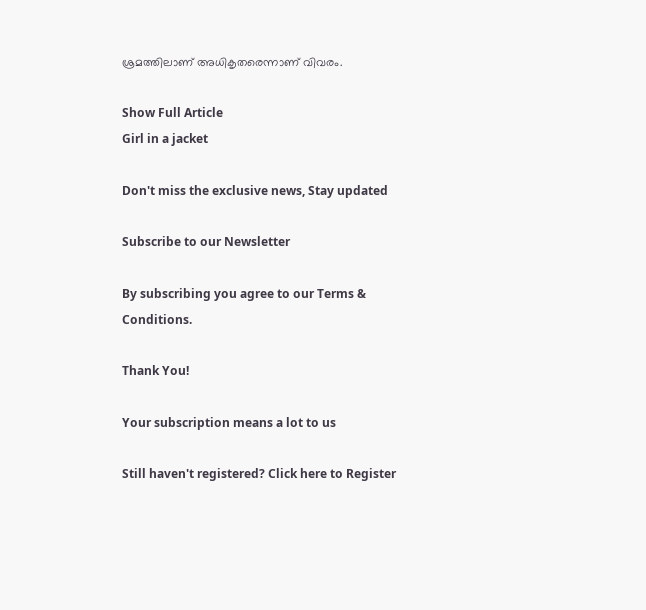ശ്രമത്തിലാണ് അധികൃതരെന്നാണ് വിവരം.

Show Full Article
Girl in a jacket

Don't miss the exclusive news, Stay updated

Subscribe to our Newsletter

By subscribing you agree to our Terms & Conditions.

Thank You!

Your subscription means a lot to us

Still haven't registered? Click here to Register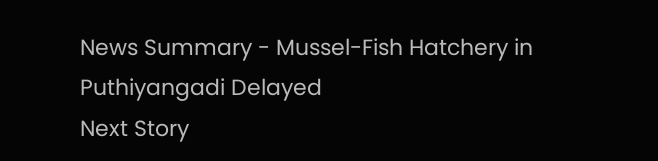News Summary - Mussel-Fish Hatchery in Puthiyangadi Delayed
Next Story